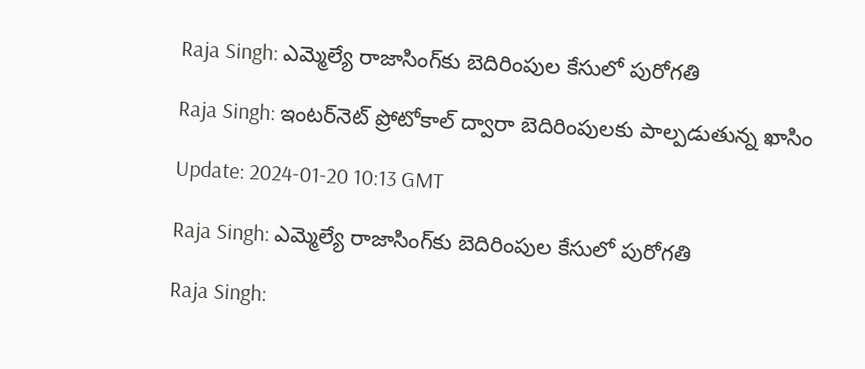Raja Singh: ఎమ్మెల్యే రాజాసింగ్‌కు బెదిరింపుల కేసులో పురోగతి

Raja Singh: ఇంటర్‌నెట్‌ ప్రోటోకాల్ ద్వారా బెదిరింపులకు పాల్పడుతున్న ఖాసిం

Update: 2024-01-20 10:13 GMT

Raja Singh: ఎమ్మెల్యే రాజాసింగ్‌కు బెదిరింపుల కేసులో పురోగతి

Raja Singh: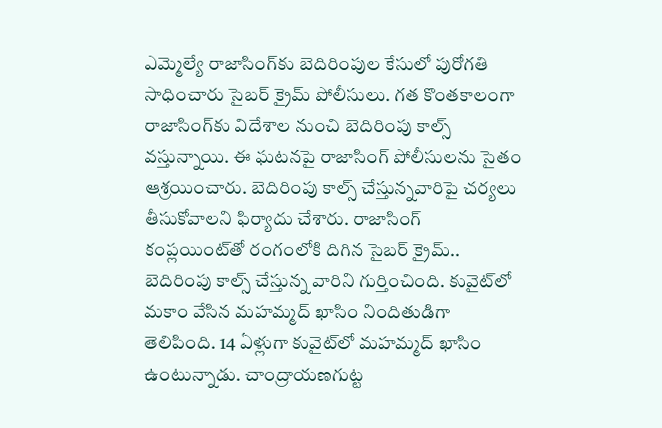ఎమ్మెల్యే రాజాసింగ్‌కు బెదిరింపుల కేసులో పురోగతి సాధించారు సైబర్‌ క్రైమ్‌ పోలీసులు. గత కొంతకాలంగా రాజాసింగ్‌కు విదేశాల నుంచి బెదిరింపు కాల్స్ వస్తున్నాయి. ఈ ఘటనపై రాజాసింగ్‌ పోలీసులను సైతం ఆశ్రయించారు. బెదిరింపు కాల్స్‌ చేస్తున్నవారిపై చర్యలు తీసుకోవాలని ఫిర్యాదు చేశారు. రాజాసింగ్‌ కంప్లయింట్‌తో రంగంలోకి దిగిన సైబర్‌ క్రైమ్.. బెదిరింపు కాల్స్ చేస్తున్న వారిని గుర్తించింది. కువైట్‌లో మకాం వేసిన మహమ్మద్ ఖాసిం నిందితుడిగా తెలిపింది. 14 ఏళ్లుగా కువైట్‌లో మహమ్మద్ ఖాసిం ఉంటున్నాడు. చాంద్రాయణగుట్ట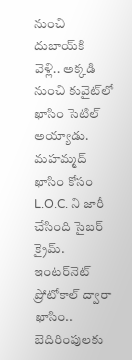నుంచి దుబాయ్‌కి వెళ్లి.. అక్కడి నుంచి కువైట్‌లో ఖాసిం సెటిల్‌ అయ్యాడు. మహమ్మద్‌ ఖాసిం కోసం L.O.C. ని జారీ చేసింది సైబర్‌ క్రైమ్. ఇంటర్‌నెట్‌ ప్రోటోకాల్ ద్వారా ఖాసిం.. బెదిరింపులకు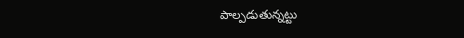పాల్పడుతున్నట్టు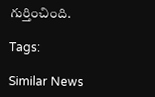గుర్తించింది.

Tags:

Similar News